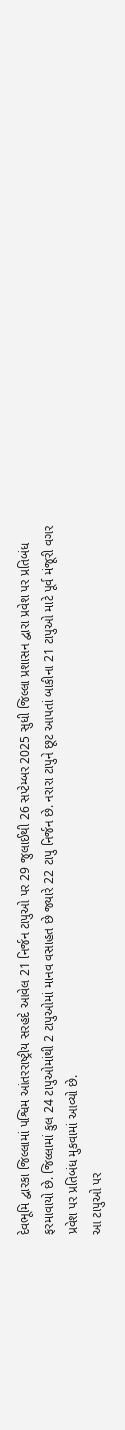દેવભૂમિ દ્વારકા જિલ્લામાં પશ્વિમ આંતરરાષ્ટ્રીય સરહદે આવેલ 21 નિર્જન ટાપુઓ પર 29 જુલાઈથી 26 સપ્ટેમ્બર 2025 સુધી જિલ્લા પ્રશાસન દ્વારા પ્રવેશ પર પ્રતિબંધ ફરમાવાયો છે. જિલ્લામાં કુલ 24 ટાપુઓમાંથી 2 ટાપુઓમાં માનવ વસાહત છે જ્યારે 22 ટાપુ નિર્જન છે. નરારા ટાપુને છૂટ આપતાં બાકીના 21 ટાપુઓ માટે પૂર્વ મંજૂરી વગર પ્રવેશ પર પ્રતિબંધ મુકવામાં આવ્યો છે.
આ ટાપુઓ પર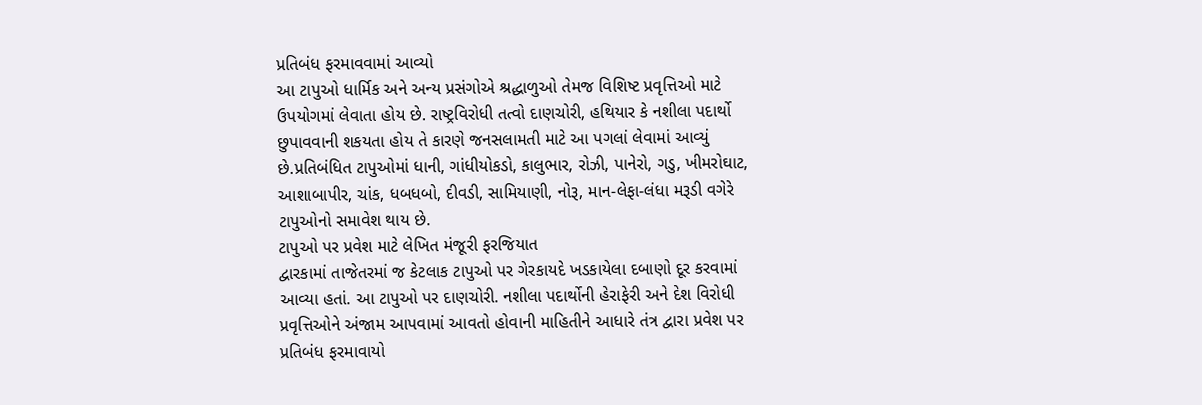પ્રતિબંધ ફરમાવવામાં આવ્યો
આ ટાપુઓ ધાર્મિક અને અન્ય પ્રસંગોએ શ્રદ્ધાળુઓ તેમજ વિશિષ્ટ પ્રવૃત્તિઓ માટે ઉપયોગમાં લેવાતા હોય છે. રાષ્ટ્રવિરોધી તત્વો દાણચોરી, હથિયાર કે નશીલા પદાર્થો છુપાવવાની શકયતા હોય તે કારણે જનસલામતી માટે આ પગલાં લેવામાં આવ્યું છે.પ્રતિબંધિત ટાપુઓમાં ધાની, ગાંધીયોકડો, કાલુભાર, રોઝી, પાનેરો, ગડુ, ખીમરોઘાટ, આશાબાપીર, ચાંક, ધબધબો, દીવડી, સામિયાણી, નોરૂ, માન-લેફા-લંધા મરૂડી વગેરે ટાપુઓનો સમાવેશ થાય છે.
ટાપુઓ પર પ્રવેશ માટે લેખિત મંજૂરી ફરજિયાત
દ્વારકામાં તાજેતરમાં જ કેટલાક ટાપુઓ પર ગેરકાયદે ખડકાયેલા દબાણો દૂર કરવામાં આવ્યા હતાં. આ ટાપુઓ પર દાણચોરી. નશીલા પદાર્થોની હેરાફેરી અને દેશ વિરોધી પ્રવૃત્તિઓને અંજામ આપવામાં આવતો હોવાની માહિતીને આધારે તંત્ર દ્વારા પ્રવેશ પર પ્રતિબંધ ફરમાવાયો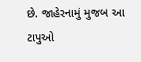છે. જાહેરનામું મુજબ આ ટાપુઓ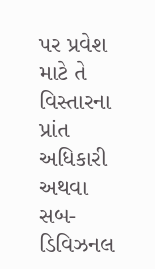પર પ્રવેશ માટે તે વિસ્તારના પ્રાંત અધિકારી અથવા સબ-ડિવિઝનલ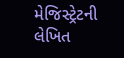મેજિસ્ટ્રેટની લેખિત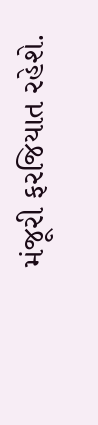મંજૂરી ફરજિયાત રહેશે.